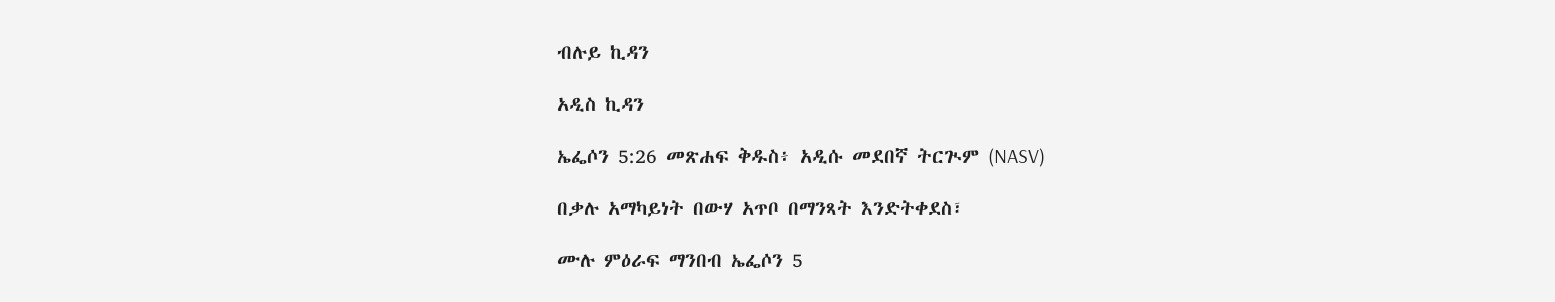ብሉይ ኪዳን

አዲስ ኪዳን

ኤፌሶን 5:26 መጽሐፍ ቅዱስ፥ አዲሱ መደበኛ ትርጒም (NASV)

በቃሉ አማካይነት በውሃ አጥቦ በማንጻት እንድትቀደስ፣

ሙሉ ምዕራፍ ማንበብ ኤፌሶን 5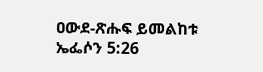ዐውደ-ጽሑፍ ይመልከቱ ኤፌሶን 5:26